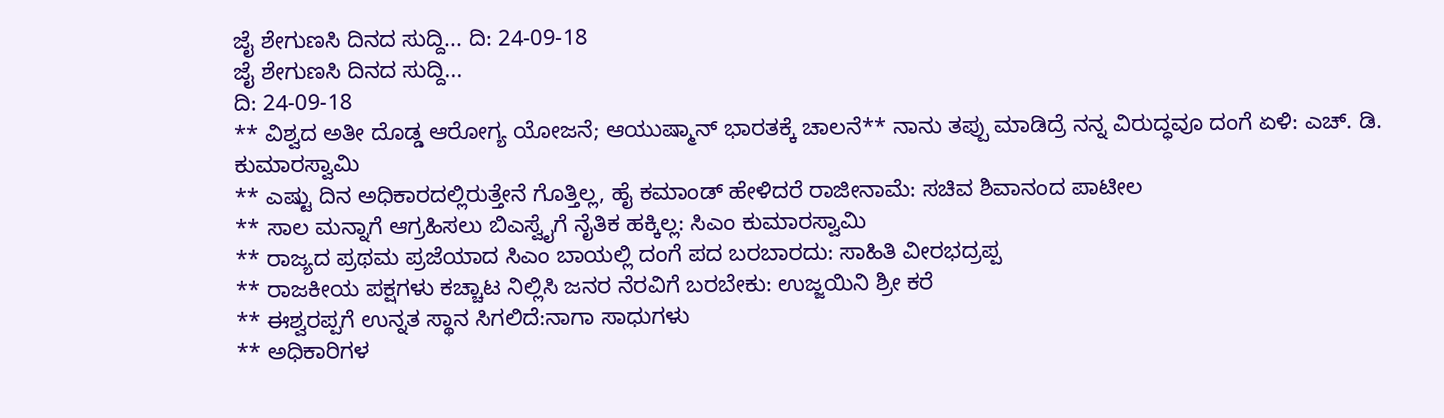ಜೈ ಶೇಗುಣಸಿ ದಿನದ ಸುದ್ದಿ... ದಿ: 24-09-18
ಜೈ ಶೇಗುಣಸಿ ದಿನದ ಸುದ್ದಿ...
ದಿ: 24-09-18
** ವಿಶ್ವದ ಅತೀ ದೊಡ್ಡ ಆರೋಗ್ಯ ಯೋಜನೆ; ಆಯುಷ್ಮಾನ್ ಭಾರತಕ್ಕೆ ಚಾಲನೆ** ನಾನು ತಪ್ಪು ಮಾಡಿದ್ರೆ ನನ್ನ ವಿರುದ್ಧವೂ ದಂಗೆ ಏಳಿ: ಎಚ್. ಡಿ. ಕುಮಾರಸ್ವಾಮಿ
** ಎಷ್ಟು ದಿನ ಅಧಿಕಾರದಲ್ಲಿರುತ್ತೇನೆ ಗೊತ್ತಿಲ್ಲ, ಹೈ ಕಮಾಂಡ್ ಹೇಳಿದರೆ ರಾಜೀನಾಮೆ: ಸಚಿವ ಶಿವಾನಂದ ಪಾಟೀಲ
** ಸಾಲ ಮನ್ನಾಗೆ ಆಗ್ರಹಿಸಲು ಬಿಎಸ್ವೈಗೆ ನೈತಿಕ ಹಕ್ಕಿಲ್ಲ: ಸಿಎಂ ಕುಮಾರಸ್ವಾಮಿ
** ರಾಜ್ಯದ ಪ್ರಥಮ ಪ್ರಜೆಯಾದ ಸಿಎಂ ಬಾಯಲ್ಲಿ ದಂಗೆ ಪದ ಬರಬಾರದು: ಸಾಹಿತಿ ವೀರಭದ್ರಪ್ಪ
** ರಾಜಕೀಯ ಪಕ್ಷಗಳು ಕಚ್ಚಾಟ ನಿಲ್ಲಿಸಿ ಜನರ ನೆರವಿಗೆ ಬರಬೇಕು: ಉಜ್ಜಯಿನಿ ಶ್ರೀ ಕರೆ
** ಈಶ್ವರಪ್ಪಗೆ ಉನ್ನತ ಸ್ಥಾನ ಸಿಗಲಿದೆ:ನಾಗಾ ಸಾಧುಗಳು
** ಅಧಿಕಾರಿಗಳ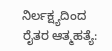ನಿರ್ಲಕ್ಷ್ಯದಿಂದ ರೈತರ ಆತ್ಮಹತ್ಯೆ: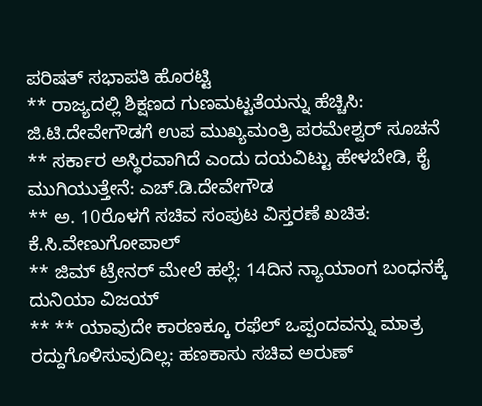ಪರಿಷತ್ ಸಭಾಪತಿ ಹೊರಟ್ಟಿ
** ರಾಜ್ಯದಲ್ಲಿ ಶಿಕ್ಷಣದ ಗುಣಮಟ್ಟತೆಯನ್ನು ಹೆಚ್ಚಿಸಿ: ಜಿ.ಟಿ.ದೇವೇಗೌಡಗೆ ಉಪ ಮುಖ್ಯಮಂತ್ರಿ ಪರಮೇಶ್ವರ್ ಸೂಚನೆ
** ಸರ್ಕಾರ ಅಸ್ಥಿರವಾಗಿದೆ ಎಂದು ದಯವಿಟ್ಟು ಹೇಳಬೇಡಿ, ಕೈ ಮುಗಿಯುತ್ತೇನೆ: ಎಚ್.ಡಿ.ದೇವೇಗೌಡ
** ಅ. 10ರೊಳಗೆ ಸಚಿವ ಸಂಪುಟ ವಿಸ್ತರಣೆ ಖಚಿತ: ಕೆ.ಸಿ.ವೇಣುಗೋಪಾಲ್
** ಜಿಮ್ ಟ್ರೇನರ್ ಮೇಲೆ ಹಲ್ಲೆ: 14ದಿನ ನ್ಯಾಯಾಂಗ ಬಂಧನಕ್ಕೆ ದುನಿಯಾ ವಿಜಯ್
** ** ಯಾವುದೇ ಕಾರಣಕ್ಕೂ ರಫೆಲ್ ಒಪ್ಪಂದವನ್ನು ಮಾತ್ರ ರದ್ದುಗೊಳಿಸುವುದಿಲ್ಲ: ಹಣಕಾಸು ಸಚಿವ ಅರುಣ್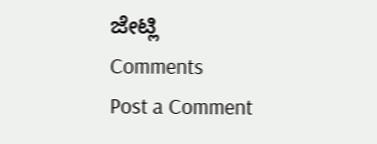ಜೇಟ್ಲಿ
Comments
Post a Comment